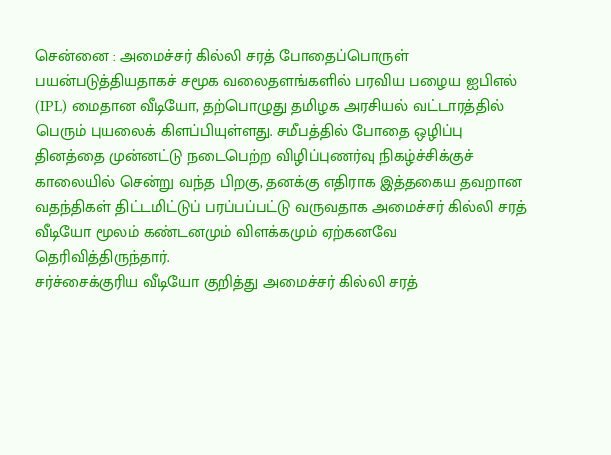சென்னை : அமைச்சர் கில்லி சரத் போதைப்பொருள் பயன்படுத்தியதாகச் சமூக வலைதளங்களில் பரவிய பழைய ஐபிஎல் (IPL) மைதான வீடியோ, தற்பொழுது தமிழக அரசியல் வட்டாரத்தில் பெரும் புயலைக் கிளப்பியுள்ளது. சமீபத்தில் போதை ஒழிப்பு தினத்தை முன்னட்டு நடைபெற்ற விழிப்புணர்வு நிகழ்ச்சிக்குச் காலையில் சென்று வந்த பிறகு, தனக்கு எதிராக இத்தகைய தவறான வதந்திகள் திட்டமிட்டுப் பரப்பப்பட்டு வருவதாக அமைச்சர் கில்லி சரத் வீடியோ மூலம் கண்டனமும் விளக்கமும் ஏற்கனவே தெரிவித்திருந்தார்.
சர்ச்சைக்குரிய வீடியோ குறித்து அமைச்சர் கில்லி சரத்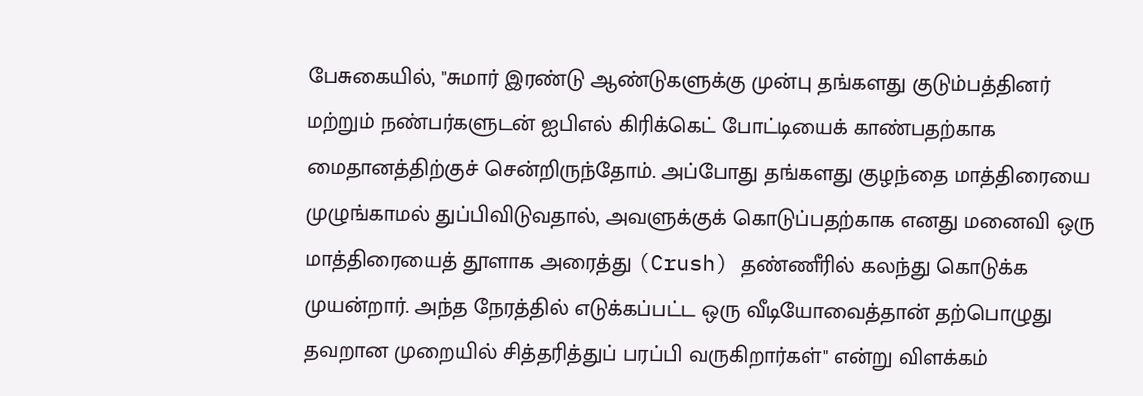பேசுகையில், "சுமார் இரண்டு ஆண்டுகளுக்கு முன்பு தங்களது குடும்பத்தினர் மற்றும் நண்பர்களுடன் ஐபிஎல் கிரிக்கெட் போட்டியைக் காண்பதற்காக மைதானத்திற்குச் சென்றிருந்தோம். அப்போது தங்களது குழந்தை மாத்திரையை முழுங்காமல் துப்பிவிடுவதால், அவளுக்குக் கொடுப்பதற்காக எனது மனைவி ஒரு மாத்திரையைத் தூளாக அரைத்து (Crush) தண்ணீரில் கலந்து கொடுக்க முயன்றார். அந்த நேரத்தில் எடுக்கப்பட்ட ஒரு வீடியோவைத்தான் தற்பொழுது தவறான முறையில் சித்தரித்துப் பரப்பி வருகிறார்கள்" என்று விளக்கம்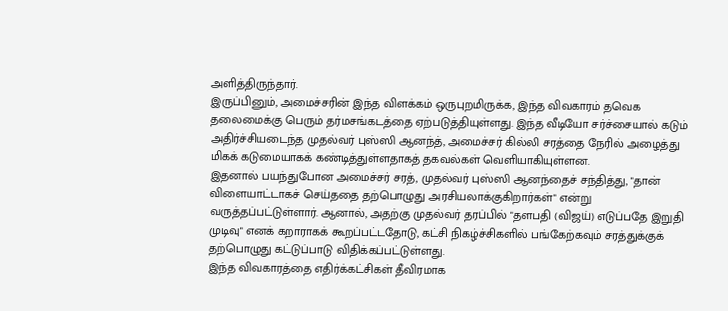அளித்திருந்தார்.
இருப்பினும், அமைச்சரின் இந்த விளக்கம் ஒருபுறமிருக்க, இந்த விவகாரம் தவெக தலைமைக்கு பெரும் தர்மசங்கடத்தை ஏற்படுத்தியுள்ளது. இந்த வீடியோ சர்ச்சையால் கடும் அதிர்ச்சியடைந்த முதல்வர் புஸ்ஸி ஆனந்த், அமைச்சர் கில்லி சரத்தை நேரில் அழைத்து மிகக் கடுமையாகக் கண்டித்துள்ளதாகத் தகவல்கள் வெளியாகியுள்ளன.
இதனால் பயந்துபோன அமைச்சர் சரத், முதல்வர் புஸ்ஸி ஆனந்தைச் சந்தித்து, "தான் விளையாட்டாகச் செய்ததை தற்பொழுது அரசியலாக்குகிறார்கள்" என்று வருத்தப்பட்டுள்ளார். ஆனால், அதற்கு முதல்வர் தரப்பில் "தளபதி (விஜய்) எடுப்பதே இறுதி முடிவு" எனக் கறாராகக் கூறப்பட்டதோடு, கட்சி நிகழ்ச்சிகளில் பங்கேற்கவும் சரத்துக்குக் தற்பொழுது கட்டுப்பாடு விதிக்கப்பட்டுள்ளது.
இந்த விவகாரத்தை எதிர்க்கட்சிகள் தீவிரமாக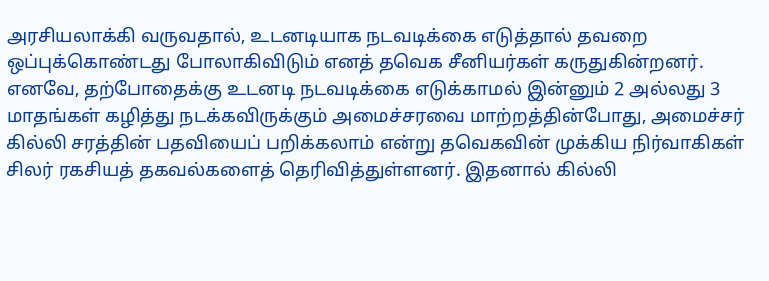அரசியலாக்கி வருவதால், உடனடியாக நடவடிக்கை எடுத்தால் தவறை ஒப்புக்கொண்டது போலாகிவிடும் எனத் தவெக சீனியர்கள் கருதுகின்றனர். எனவே, தற்போதைக்கு உடனடி நடவடிக்கை எடுக்காமல் இன்னும் 2 அல்லது 3 மாதங்கள் கழித்து நடக்கவிருக்கும் அமைச்சரவை மாற்றத்தின்போது, அமைச்சர் கில்லி சரத்தின் பதவியைப் பறிக்கலாம் என்று தவெகவின் முக்கிய நிர்வாகிகள் சிலர் ரகசியத் தகவல்களைத் தெரிவித்துள்ளனர். இதனால் கில்லி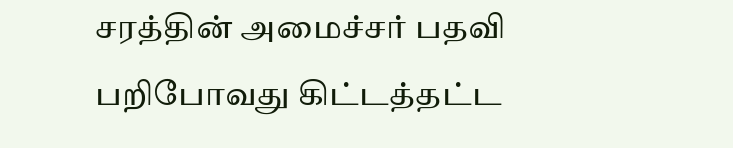சரத்தின் அமைச்சர் பதவி பறிபோவது கிட்டத்தட்ட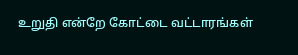உறுதி என்றே கோட்டை வட்டாரங்கள்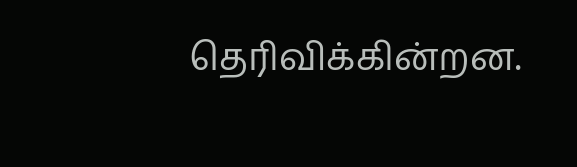தெரிவிக்கின்றன.